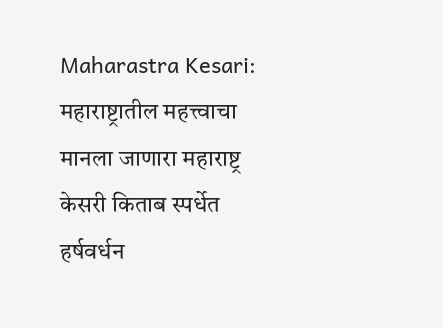Maharastra Kesari: महाराष्ट्रातील महत्त्वाचा मानला जाणारा महाराष्ट्र केसरी किताब स्पर्धेत हर्षवर्धन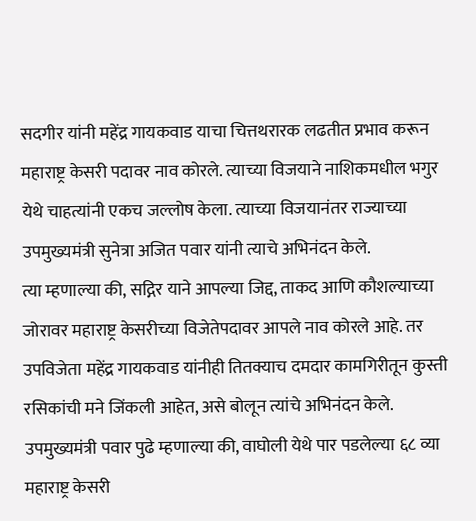सदगीर यांनी महेंद्र गायकवाड याचा चित्तथरारक लढतीत प्रभाव करून महाराष्ट्र केसरी पदावर नाव कोरले. त्याच्या विजयाने नाशिकमधील भगुर येथे चाहत्यांनी एकच जल्लोष केला. त्याच्या विजयानंतर राज्याच्या उपमुख्यमंत्री सुनेत्रा अजित पवार यांनी त्याचे अभिनंदन केले.
त्या म्हणाल्या की, सद्गिर याने आपल्या जिद्द, ताकद आणि कौशल्याच्या जोरावर महाराष्ट्र केसरीच्या विजेतेपदावर आपले नाव कोरले आहे. तर उपविजेता महेंद्र गायकवाड यांनीही तितक्याच दमदार कामगिरीतून कुस्ती रसिकांची मने जिंकली आहेत, असे बोलून त्यांचे अभिनंदन केले. उपमुख्यमंत्री पवार पुढे म्हणाल्या की, वाघोली येथे पार पडलेल्या ६८ व्या महाराष्ट्र केसरी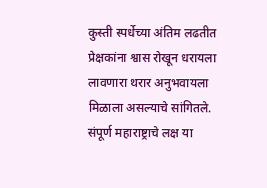कुस्ती स्पर्धेच्या अंतिम लढतीत प्रेक्षकांना श्वास रोखून धरायला लावणारा थरार अनुभवायला मिळाला असल्याचे सांगितले.
संपूर्ण महाराष्ट्राचे लक्ष या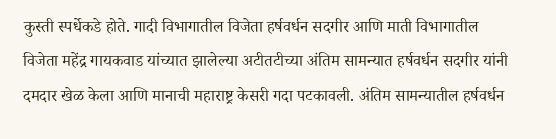कुस्ती स्पर्धेकडे होते. गादी विभागातील विजेता हर्षवर्धन सदगीर आणि माती विभागातील विजेता महेंद्र गायकवाड यांच्यात झालेल्या अटीतटीच्या अंतिम सामन्यात हर्षवर्धन सदगीर यांनी दमदार खेळ केला आणि मानाची महाराष्ट्र केसरी गदा पटकावली. अंतिम सामन्यातील हर्षवर्धन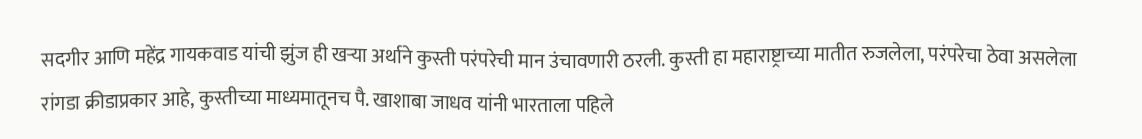सदगीर आणि महेंद्र गायकवाड यांची झुंज ही खऱ्या अर्थाने कुस्ती परंपरेची मान उंचावणारी ठरली. कुस्ती हा महाराष्ट्राच्या मातीत रुजलेला, परंपरेचा ठेवा असलेला रांगडा क्रीडाप्रकार आहे, कुस्तीच्या माध्यमातूनच पै. खाशाबा जाधव यांनी भारताला पहिले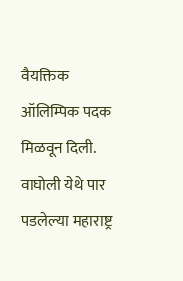वैयक्तिक ऑलिम्पिक पदक मिळवून दिली.
वाघोली येथे पार पडलेल्या महाराष्ट्र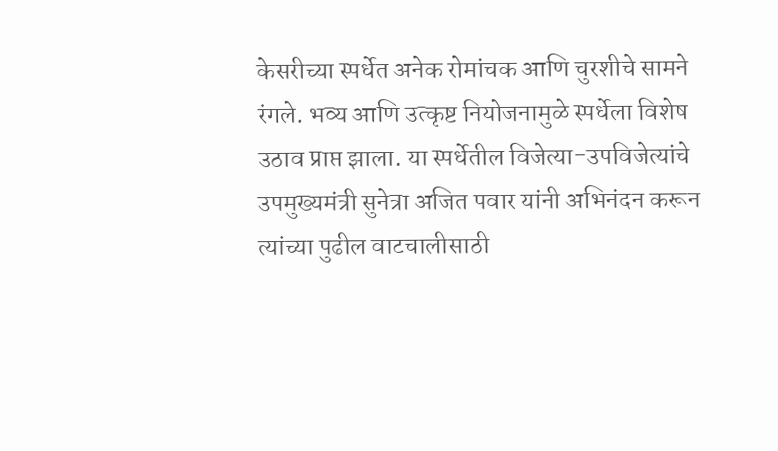केसरीच्या स्पर्धेत अनेक रोमांचक आणि चुरशीचे सामने रंगले. भव्य आणि उत्कृष्ट नियोजनामुळे स्पर्धेला विशेष उठाव प्राप्त झाला. या स्पर्धेतील विजेत्या-उपविजेत्यांचे उपमुख्यमंत्री सुनेत्रा अजित पवार यांनी अभिनंदन करून त्यांच्या पुढील वाटचालीसाठी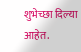शुभेच्छा दिल्या आहेत.